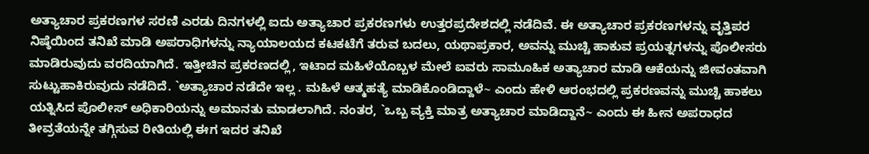ಅತ್ಯಾಚಾರ ಪ್ರಕರಣಗಳ ಸರಣಿ ಎರಡು ದಿನಗಳಲ್ಲಿ ಐದು ಅತ್ಯಾಚಾರ ಪ್ರಕರಣಗಳು ಉತ್ತರಪ್ರದೇಶದಲ್ಲಿ ನಡೆದಿವೆ. ಈ ಅತ್ಯಾಚಾರ ಪ್ರಕರಣಗಳನ್ನು ವೃತ್ತಿಪರ ನಿಷ್ಠೆಯಿಂದ ತನಿಖೆ ಮಾಡಿ ಅಪರಾಧಿಗಳನ್ನು ನ್ಯಾಯಾಲಯದ ಕಟಕಟೆಗೆ ತರುವ ಬದಲು, ಯಥಾಪ್ರಕಾರ, ಅವನ್ನು ಮುಚ್ಚಿ ಹಾಕುವ ಪ್ರಯತ್ನಗಳನ್ನು ಪೊಲೀಸರು ಮಾಡಿರುವುದು ವರದಿಯಾಗಿದೆ. ಇತ್ತೀಚಿನ ಪ್ರಕರಣದಲ್ಲಿ, ಇಟಾದ ಮಹಿಳೆಯೊಬ್ಬಳ ಮೇಲೆ ಐವರು ಸಾಮೂಹಿಕ ಅತ್ಯಾಚಾರ ಮಾಡಿ ಆಕೆಯನ್ನು ಜೀವಂತವಾಗಿ ಸುಟ್ಟುಹಾಕಿರುವುದು ನಡೆದಿದೆ. `ಅತ್ಯಾಚಾರ ನಡೆದೇ ಇಲ್ಲ . ಮಹಿಳೆ ಆತ್ಮಹತ್ಯೆ ಮಾಡಿಕೊಂಡಿದ್ದಾಳೆ~ ಎಂದು ಹೇಳಿ ಆರಂಭದಲ್ಲಿ ಪ್ರಕರಣವನ್ನು ಮುಚ್ಚಿ ಹಾಕಲು ಯತ್ನಿಸಿದ ಪೊಲೀಸ್ ಅಧಿಕಾರಿಯನ್ನು ಅಮಾನತು ಮಾಡಲಾಗಿದೆ. ನಂತರ, `ಒಬ್ಬ ವ್ಯಕ್ತಿ ಮಾತ್ರ ಅತ್ಯಾಚಾರ ಮಾಡಿದ್ದಾನೆ~ ಎಂದು ಈ ಹೀನ ಅಪರಾಧದ ತೀವ್ರತೆಯನ್ನೇ ತಗ್ಗಿಸುವ ರೀತಿಯಲ್ಲಿ ಈಗ ಇದರ ತನಿಖೆ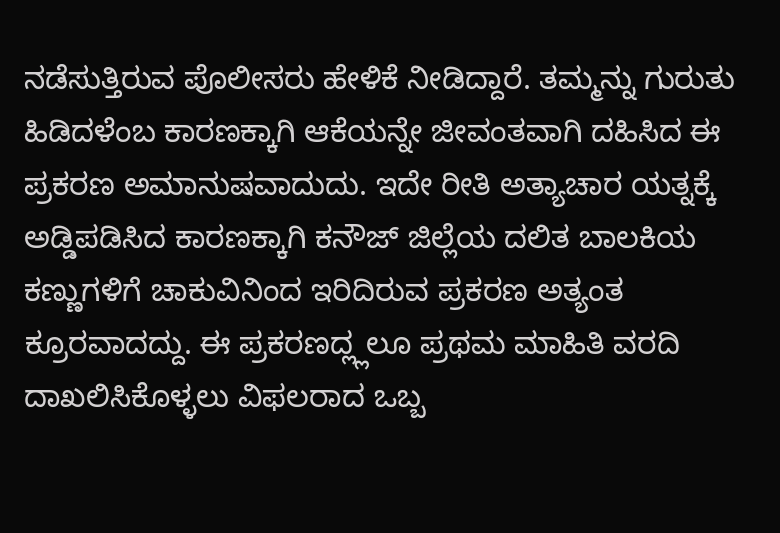ನಡೆಸುತ್ತಿರುವ ಪೊಲೀಸರು ಹೇಳಿಕೆ ನೀಡಿದ್ದಾರೆ. ತಮ್ಮನ್ನು ಗುರುತು ಹಿಡಿದಳೆಂಬ ಕಾರಣಕ್ಕಾಗಿ ಆಕೆಯನ್ನೇ ಜೀವಂತವಾಗಿ ದಹಿಸಿದ ಈ ಪ್ರಕರಣ ಅಮಾನುಷವಾದುದು. ಇದೇ ರೀತಿ ಅತ್ಯಾಚಾರ ಯತ್ನಕ್ಕೆ ಅಡ್ಡಿಪಡಿಸಿದ ಕಾರಣಕ್ಕಾಗಿ ಕನೌಜ್ ಜಿಲ್ಲೆಯ ದಲಿತ ಬಾಲಕಿಯ ಕಣ್ಣುಗಳಿಗೆ ಚಾಕುವಿನಿಂದ ಇರಿದಿರುವ ಪ್ರಕರಣ ಅತ್ಯಂತ ಕ್ರೂರವಾದದ್ದು. ಈ ಪ್ರಕರಣದ್ಲ್ಲಲೂ ಪ್ರಥಮ ಮಾಹಿತಿ ವರದಿ ದಾಖಲಿಸಿಕೊಳ್ಳಲು ವಿಫಲರಾದ ಒಬ್ಬ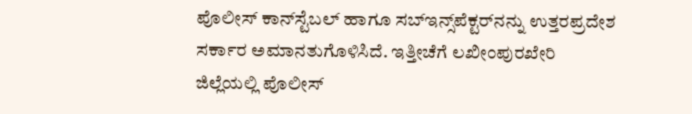ಪೊಲೀಸ್ ಕಾನ್‌ಸ್ಟೆಬಲ್ ಹಾಗೂ ಸಬ್‌ಇನ್ಸ್‌ಪೆಕ್ಟರ್‌ನನ್ನು ಉತ್ತರಪ್ರದೇಶ ಸರ್ಕಾರ ಅಮಾನತುಗೊಳಿಸಿದೆ. ಇತ್ತೀಚೆಗೆ ಲಖೀಂಪುರಖೇರಿ ಜಿಲ್ಲೆಯಲ್ಲಿ ಪೊಲೀಸ್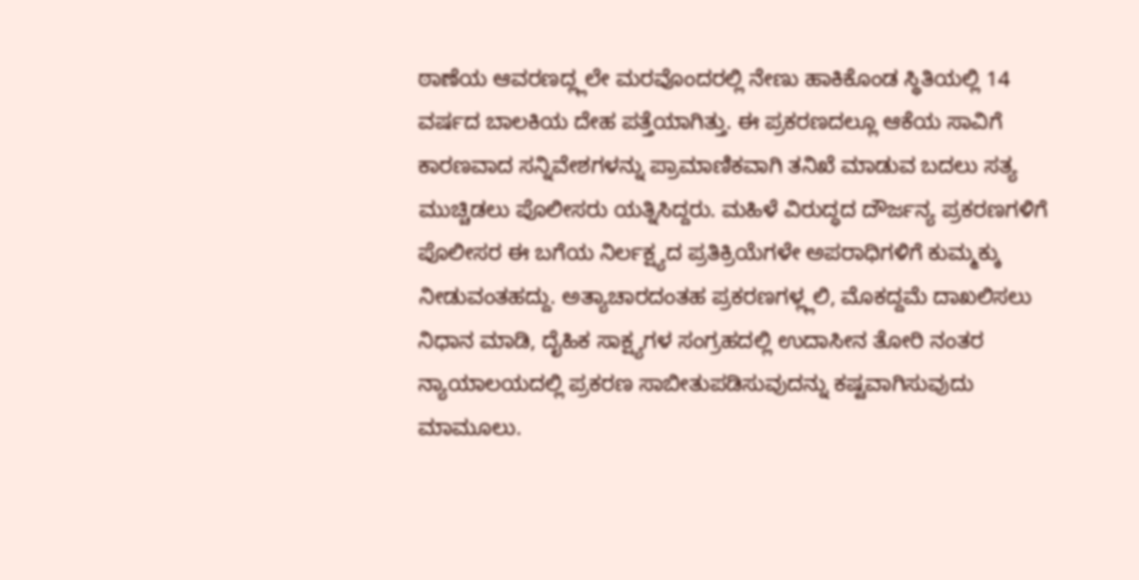ಠಾಣೆಯ ಆವರಣದ್ಲ್ಲಲೇ ಮರವೊಂದರಲ್ಲಿ ನೇಣು ಹಾಕಿಕೊಂಡ ಸ್ಥಿತಿಯಲ್ಲಿ 14 ವರ್ಷದ ಬಾಲಕಿಯ ದೇಹ ಪತ್ತೆಯಾಗಿತ್ತು. ಈ ಪ್ರಕರಣದಲ್ಲೂ ಆಕೆಯ ಸಾವಿಗೆ ಕಾರಣವಾದ ಸನ್ನಿವೇಶಗಳನ್ನು ಪ್ರಾಮಾಣಿಕವಾಗಿ ತನಿಖೆ ಮಾಡುವ ಬದಲು ಸತ್ಯ ಮುಚ್ಚಿಡಲು ಪೊಲೀಸರು ಯತ್ನಿಸಿದ್ದರು. ಮಹಿಳೆ ವಿರುದ್ಧದ ದೌರ್ಜನ್ಯ ಪ್ರಕರಣಗಳಿಗೆ ಪೊಲೀಸರ ಈ ಬಗೆಯ ನಿರ್ಲಕ್ಷ್ಯದ ಪ್ರತಿಕ್ರಿಯೆಗಳೇ ಅಪರಾಧಿಗಳಿಗೆ ಕುಮ್ಮಕ್ಕು ನೀಡುವಂತಹದ್ದು. ಅತ್ಯಾಚಾರದಂತಹ ಪ್ರಕರಣಗಳ್ಲ್ಲಲಿ, ಮೊಕದ್ದಮೆ ದಾಖಲಿಸಲು ನಿಧಾನ ಮಾಡಿ, ದೈಹಿಕ ಸಾಕ್ಷ್ಯಗಳ ಸಂಗ್ರಹದಲ್ಲಿ ಉದಾಸೀನ ತೋರಿ ನಂತರ ನ್ಯಾಯಾಲಯದಲ್ಲಿ ಪ್ರಕರಣ ಸಾಬೀತುಪಡಿಸುವುದನ್ನು ಕಷ್ಟವಾಗಿಸುವುದು ಮಾಮೂಲು.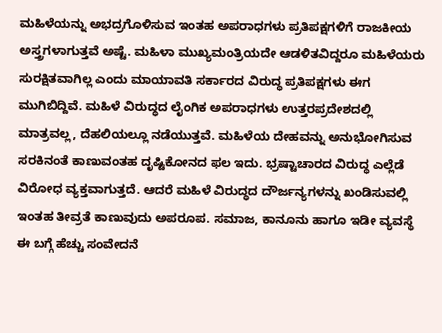ಮಹಿಳೆಯನ್ನು ಅಭದ್ರಗೊಳಿಸುವ ಇಂತಹ ಅಪರಾಧಗಳು ಪ್ರತಿಪಕ್ಷಗಳಿಗೆ ರಾಜಕೀಯ ಅಸ್ತ್ರಗಳಾಗುತ್ತವೆ ಅಷ್ಟೆ. ಮಹಿಳಾ ಮುಖ್ಯಮಂತ್ರಿಯದೇ ಆಡಳಿತವಿದ್ದರೂ ಮಹಿಳೆಯರು ಸುರಕ್ಷಿತವಾಗಿಲ್ಲ ಎಂದು ಮಾಯಾವತಿ ಸರ್ಕಾರದ ವಿರುದ್ಧ ಪ್ರತಿಪಕ್ಷಗಳು ಈಗ ಮುಗಿಬಿದ್ದಿವೆ. ಮಹಿಳೆ ವಿರುದ್ಧದ ಲೈಂಗಿಕ ಅಪರಾಧಗಳು ಉತ್ತರಪ್ರದೇಶದಲ್ಲಿ ಮಾತ್ರವಲ್ಲ, ದೆಹಲಿಯಲ್ಲೂ ನಡೆಯುತ್ತವೆ. ಮಹಿಳೆಯ ದೇಹವನ್ನು ಅನುಭೋಗಿಸುವ ಸರಕಿನಂತೆ ಕಾಣುವಂತಹ ದೃಷ್ಟಿಕೋನದ ಫಲ ಇದು. ಭ್ರಷ್ಟಾಚಾರದ ವಿರುದ್ಧ ಎಲ್ಲೆಡೆ ವಿರೋಧ ವ್ಯಕ್ತವಾಗುತ್ತದೆ. ಆದರೆ ಮಹಿಳೆ ವಿರುದ್ಧದ ದೌರ್ಜನ್ಯಗಳನ್ನು ಖಂಡಿಸುವಲ್ಲಿ ಇಂತಹ ತೀವ್ರತೆ ಕಾಣುವುದು ಅಪರೂಪ. ಸಮಾಜ, ಕಾನೂನು ಹಾಗೂ ಇಡೀ ವ್ಯವಸ್ಥೆ ಈ ಬಗ್ಗೆ ಹೆಚ್ಚು ಸಂವೇದನೆ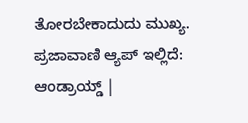ತೋರಬೇಕಾದುದು ಮುಖ್ಯ. ಪ್ರಜಾವಾಣಿ ಆ್ಯಪ್ ಇಲ್ಲಿದೆ: ಆಂಡ್ರಾಯ್ಡ್ |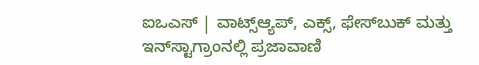ಐಒಎಸ್ | ವಾಟ್ಸ್ಆ್ಯಪ್, ಎಕ್ಸ್, ಫೇಸ್‌ಬುಕ್ ಮತ್ತು ಇನ್‌ಸ್ಟಾಗ್ರಾಂನಲ್ಲಿ ಪ್ರಜಾವಾಣಿ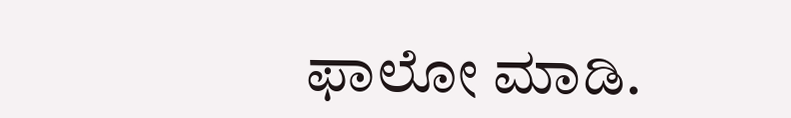ಫಾಲೋ ಮಾಡಿ.